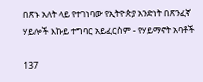በጽኑ አለት ላይ የተገነባው የኢትዮጵያ አንድነት በጽንፈኛ ሃይሎች እኩይ ተግባር አይፈርስም - የሃይማኖት አባቶች

137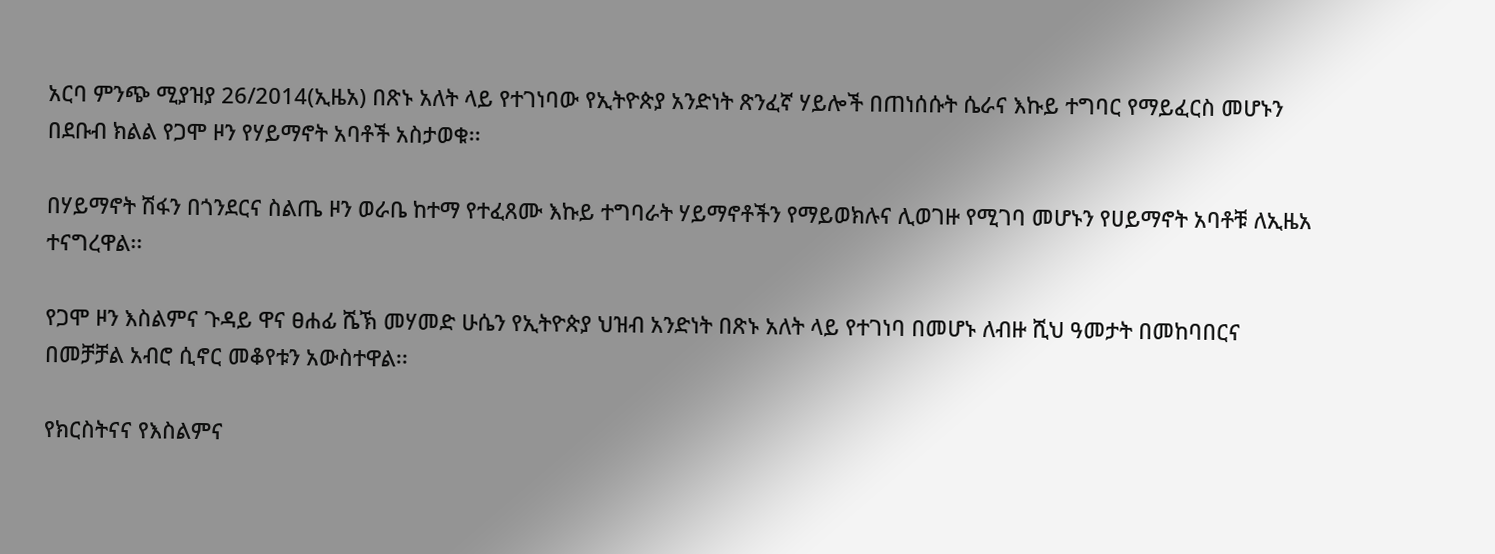አርባ ምንጭ ሚያዝያ 26/2014(ኢዜአ) በጽኑ አለት ላይ የተገነባው የኢትዮጵያ አንድነት ጽንፈኛ ሃይሎች በጠነሰሱት ሴራና እኩይ ተግባር የማይፈርስ መሆኑን በደቡብ ክልል የጋሞ ዞን የሃይማኖት አባቶች አስታወቁ፡፡

በሃይማኖት ሽፋን በጎንደርና ስልጤ ዞን ወራቤ ከተማ የተፈጸሙ እኩይ ተግባራት ሃይማኖቶችን የማይወክሉና ሊወገዙ የሚገባ መሆኑን የሀይማኖት አባቶቹ ለኢዜአ ተናግረዋል፡፡

የጋሞ ዞን እስልምና ጉዳይ ዋና ፀሐፊ ሼኽ መሃመድ ሁሴን የኢትዮጵያ ህዝብ አንድነት በጽኑ አለት ላይ የተገነባ በመሆኑ ለብዙ ሺህ ዓመታት በመከባበርና በመቻቻል አብሮ ሲኖር መቆየቱን አውስተዋል፡፡

የክርስትናና የእስልምና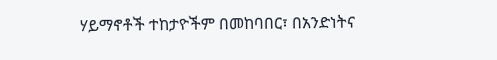ሃይማኖቶች ተከታዮችም በመከባበር፣ በአንድነትና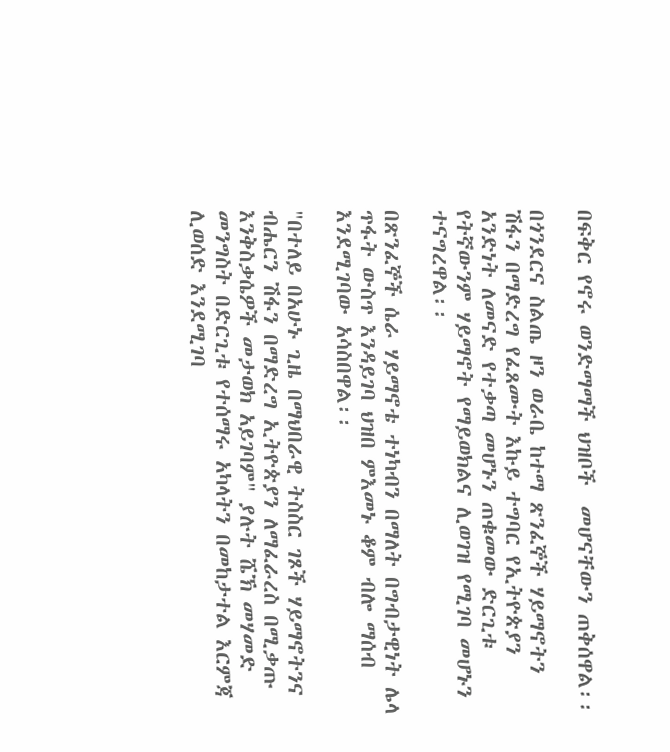በፍቅር የኖሩ ወንድማማች ህዝቦች  መሆናቸውን ጠቅሰዋል፡፡

በጎንደርና ስልጤ ዞን ወራቤ ከተማ ጽንፈኞች ሃይማኖትን ሽፋን በማድረግ የፈጸሙት እኩይ ተግባር የኢትዮጵያን አንድነት ለመናድ የተቃጣ መሆኑን ጠቁመው ድርጊቱ የትኛውንም ሃይማኖት የማይወክልና ሊወገዝ የሚገባ መሆኑን ተናግረዋል፡፡

በጽንፈኞች ሴራ ሃይማኖቴ ተነካብን በማለት በግብታዊነት ሌላ ጥፋት ውስጥ እንዳይገባ ህዝበ ምእመኑ ቆም ብሎ ማሰብ እንደሚገባው አሳስበዋል፡፡

"በተለይ በአሁኑ ጊዜ በማህበራዊ ትስስር ገጾች ሃይማኖትንና ብሔርን ሽፋን በማድረግ ኢትዮጵያን ለማፈራረስ በሚቃጡ እንቅስቃሴዎች መታወክ አይገባም" ያሉት ሼኽ መሃመድ መንግስት በድርጊቱ የተሰማሩ አካላትን በመከታተል እርምጃ ሊወሰድ እንደሚገባ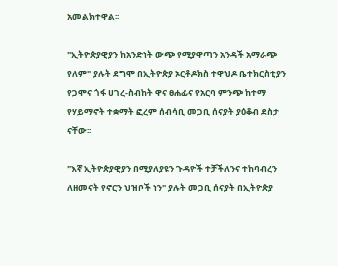አመልክተዋል፡፡

"ኢትዮጵያዊያን ከአንድነት ውጭ የሚያዋጣን አንዳች አማራጭ የለም" ያሉት ደግሞ በኢትዮጵያ ኦርቶዶክስ ተዋህዶ ቤተክርስቲያን የጋሞና ጎፋ ሀገረ-ስብከት ዋና ፀሐፊና የአርባ ምንጭ ከተማ የሃይማኖት ተቋማት ፎረም ሰብሳቢ መጋቢ ሰናያት ያዕቆብ ደስታ ናቸው፡፡

"እኛ ኢትዮጵያዊያን በሚያለያዩን ጉዳዮች ተቻችለንና ተከባብረን ለዘመናት የኖርን ህዝቦች ነን" ያሉት መጋቢ ሰናያት በኢትዮጵያ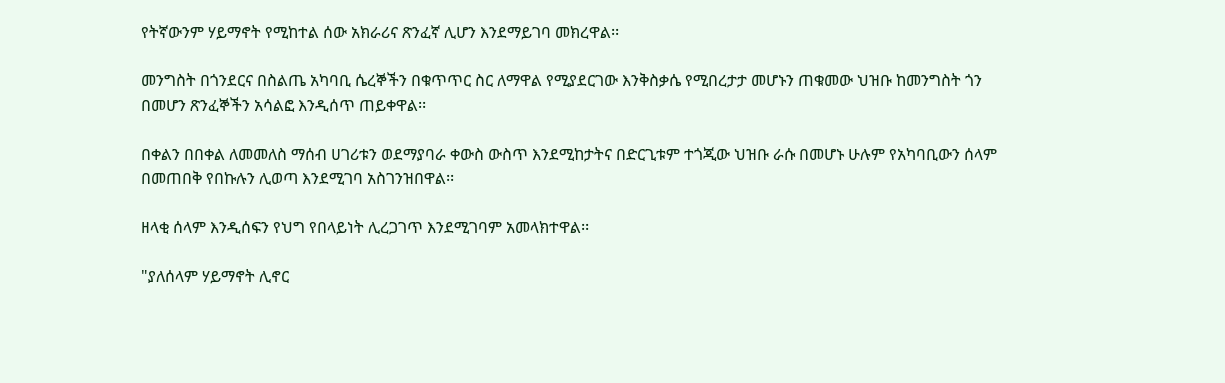የትኛውንም ሃይማኖት የሚከተል ሰው አክራሪና ጽንፈኛ ሊሆን እንደማይገባ መክረዋል፡፡

መንግስት በጎንደርና በስልጤ አካባቢ ሴረኞችን በቁጥጥር ስር ለማዋል የሚያደርገው እንቅስቃሴ የሚበረታታ መሆኑን ጠቁመው ህዝቡ ከመንግስት ጎን በመሆን ጽንፈኞችን አሳልፎ እንዲሰጥ ጠይቀዋል፡፡

በቀልን በበቀል ለመመለስ ማሰብ ሀገሪቱን ወደማያባራ ቀውስ ውስጥ እንደሚከታትና በድርጊቱም ተጎጂው ህዝቡ ራሱ በመሆኑ ሁሉም የአካባቢውን ሰላም በመጠበቅ የበኩሉን ሊወጣ እንደሚገባ አስገንዝበዋል፡፡

ዘላቂ ሰላም እንዲሰፍን የህግ የበላይነት ሊረጋገጥ እንደሚገባም አመላክተዋል፡፡

"ያለሰላም ሃይማኖት ሊኖር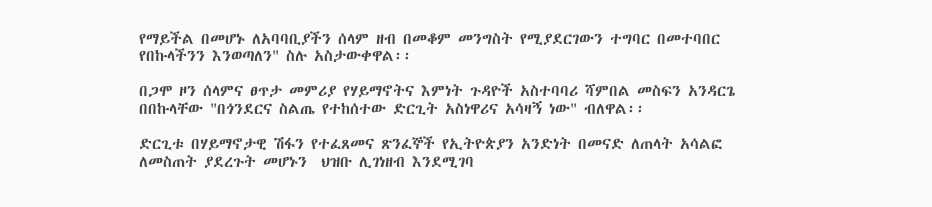የማይችል በመሆኑ ለአባባቢያችን ሰላም ዘብ በመቆም መንግስት የሚያደርገውን ተግባር በመተባበር የበኩላችንን እንወጣለን" ስሉ አስታውቀዋል፡፡

በጋሞ ዞን ሰላምና ፀጥታ መምሪያ የሃይማኖትና እምነት ጉዳዮች አስተባባሪ ሻምበል መስፍን አንዳርጌ በበኩላቸው "በጎንደርና ስልጤ የተከሰተው ድርጊት አስነዋሪና አሳዛኝ ነው" ብለዋል፡፡

ድርጊቱ በሃይማኖታዊ ሽፋን የተፈጸመና ጽንፈኞች የኢትዮጵያን አንድነት በመናድ ለጠላት አሳልፎ ለመስጠት ያደረጉት መሆኑን  ህዝቡ ሊገነዘብ እንደሚገባ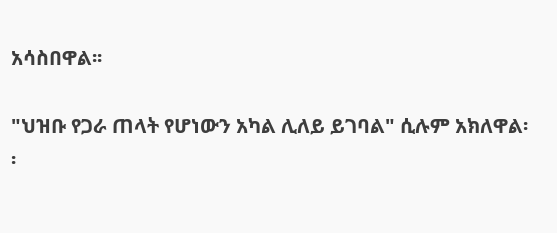አሳስበዋል፡፡

"ህዝቡ የጋራ ጠላት የሆነውን አካል ሊለይ ይገባል" ሲሉም አክለዋል፡፡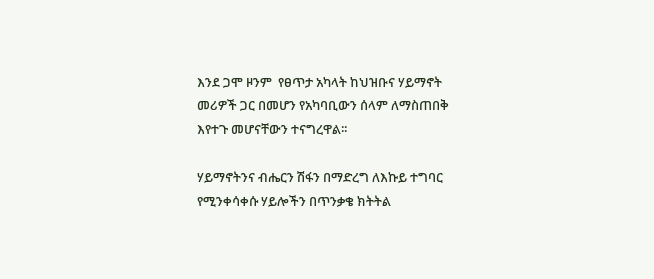እንደ ጋሞ ዞንም  የፀጥታ አካላት ከህዝቡና ሃይማኖት መሪዎች ጋር በመሆን የአካባቢውን ሰላም ለማስጠበቅ እየተጉ መሆናቸውን ተናግረዋል፡፡

ሃይማኖትንና ብሔርን ሽፋን በማድረግ ለእኩይ ተግባር የሚንቀሳቀሱ ሃይሎችን በጥንቃቄ ክትትል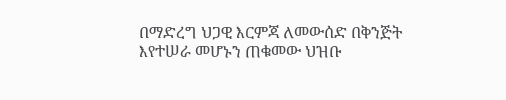በማድረግ ህጋዊ እርምጃ ለመውሰድ በቅንጅት እየተሠራ መሆኑን ጠቁመው ህዝቡ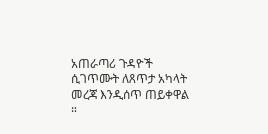አጠራጣሪ ጉዳዮች ሲገጥሙት ለጸጥታ አካላት መረጃ እንዲሰጥ ጠይቀዋል ።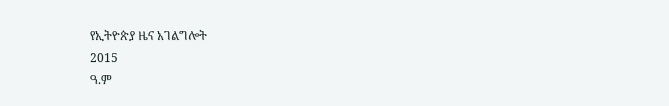የኢትዮጵያ ዜና አገልግሎት
2015
ዓ.ም